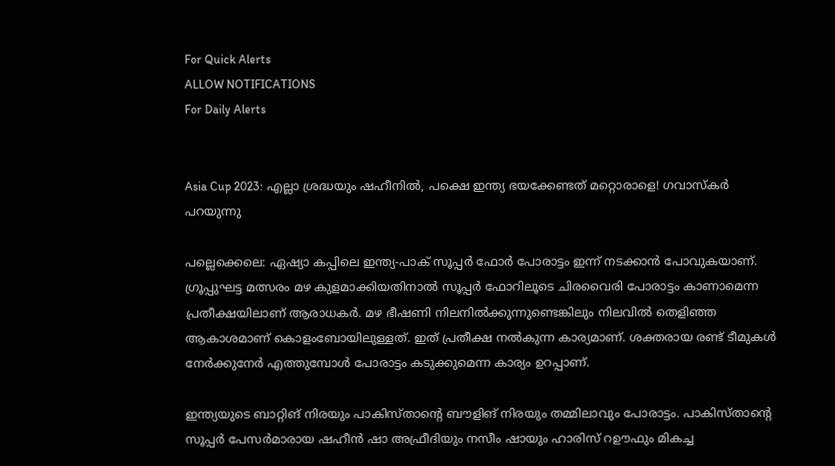For Quick Alerts
ALLOW NOTIFICATIONS
For Daily Alerts


Asia Cup 2023: എല്ലാ ശ്രദ്ധയും ഷഹീനില്‍, പക്ഷെ ഇന്ത്യ ഭയക്കേണ്ടത് മറ്റൊരാളെ! ഗവാസ്‌കര്‍ പറയുന്നു

പല്ലെക്കെലെ: ഏഷ്യാ കപ്പിലെ ഇന്ത്യ-പാക് സൂപ്പര്‍ ഫോര്‍ പോരാട്ടം ഇന്ന് നടക്കാന്‍ പോവുകയാണ്. ഗ്രൂപ്പുഘട്ട മത്സരം മഴ കുളമാക്കിയതിനാല്‍ സൂപ്പര്‍ ഫോറിലൂടെ ചിരവൈരി പോരാട്ടം കാണാമെന്ന പ്രതീക്ഷയിലാണ് ആരാധകര്‍. മഴ ഭീഷണി നിലനില്‍ക്കുന്നുണ്ടെങ്കിലും നിലവില്‍ തെളിഞ്ഞ ആകാശമാണ് കൊളംബോയിലുള്ളത്. ഇത് പ്രതീക്ഷ നല്‍കുന്ന കാര്യമാണ്. ശക്തരായ രണ്ട് ടീമുകള്‍ നേര്‍ക്കുനേര്‍ എത്തുമ്പോള്‍ പോരാട്ടം കടുക്കുമെന്ന കാര്യം ഉറപ്പാണ്.

ഇന്ത്യയുടെ ബാറ്റിങ് നിരയും പാകിസ്താന്റെ ബൗളിങ് നിരയും തമ്മിലാവും പോരാട്ടം. പാകിസ്താന്റെ സൂപ്പര്‍ പേസര്‍മാരായ ഷഹീന്‍ ഷാ അഫ്രീദിയും നസീം ഷായും ഹാരിസ് റഊഫും മികച്ച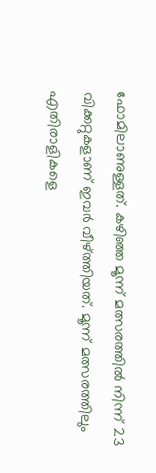ഫോമിലാണുള്ളത്. കഴിഞ്ഞ മൂന്ന് മത്സരത്തില്‍ നിന്ന് 23 വിക്കറ്റുകളാണ് ഇവര്‍ വീഴ്ത്തിയത്. മൂന്ന് മത്സരത്തിലും എതിരാളികളെ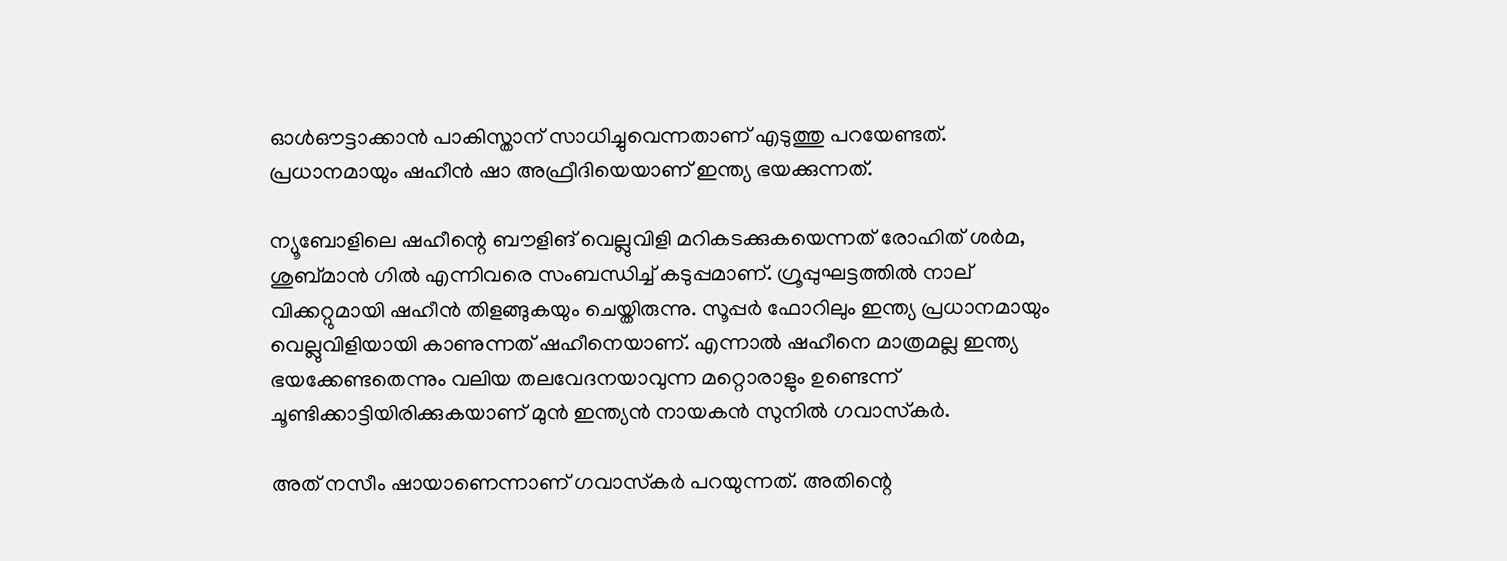ഓള്‍ഔട്ടാക്കാന്‍ പാകിസ്താന് സാധിച്ചുവെന്നതാണ് എടുത്തു പറയേണ്ടത്. പ്രധാനമായും ഷഹീന്‍ ഷാ അഫ്രീദിയെയാണ് ഇന്ത്യ ഭയക്കുന്നത്.

ന്യൂബോളിലെ ഷഹീന്റെ ബൗളിങ് വെല്ലുവിളി മറികടക്കുകയെന്നത് രോഹിത് ശര്‍മ, ശുബ്മാന്‍ ഗില്‍ എന്നിവരെ സംബന്ധിച്ച് കടുപ്പമാണ്. ഗ്രൂപ്പുഘട്ടത്തില്‍ നാല് വിക്കറ്റുമായി ഷഹീന്‍ തിളങ്ങുകയും ചെയ്തിരുന്നു. സൂപ്പര്‍ ഫോറിലും ഇന്ത്യ പ്രധാനമായും വെല്ലുവിളിയായി കാണുന്നത് ഷഹീനെയാണ്. എന്നാല്‍ ഷഹീനെ മാത്രമല്ല ഇന്ത്യ ഭയക്കേണ്ടതെന്നും വലിയ തലവേദനയാവുന്ന മറ്റൊരാളും ഉണ്ടെന്ന് ചൂണ്ടിക്കാട്ടിയിരിക്കുകയാണ് മുന്‍ ഇന്ത്യന്‍ നായകന്‍ സുനില്‍ ഗവാസ്‌കര്‍.

അത് നസീം ഷായാണെന്നാണ് ഗവാസ്‌കര്‍ പറയുന്നത്. അതിന്റെ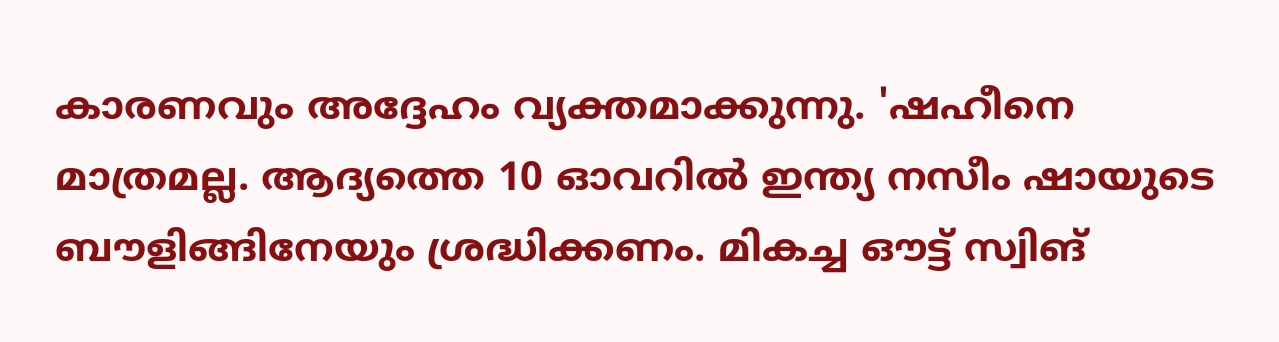കാരണവും അദ്ദേഹം വ്യക്തമാക്കുന്നു. 'ഷഹീനെ മാത്രമല്ല. ആദ്യത്തെ 10 ഓവറില്‍ ഇന്ത്യ നസീം ഷായുടെ ബൗളിങ്ങിനേയും ശ്രദ്ധിക്കണം. മികച്ച ഔട്ട് സ്വിങ്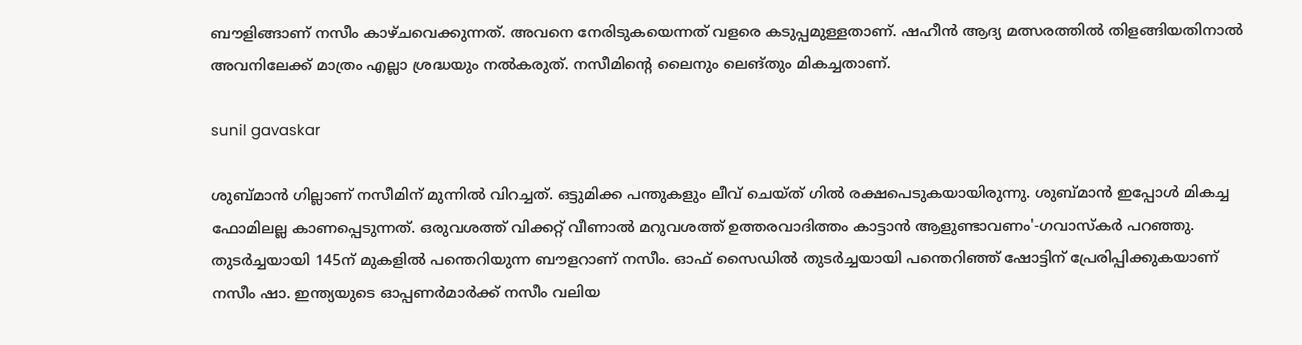ബൗളിങ്ങാണ് നസീം കാഴ്ചവെക്കുന്നത്. അവനെ നേരിടുകയെന്നത് വളരെ കടുപ്പമുള്ളതാണ്. ഷഹീന്‍ ആദ്യ മത്സരത്തില്‍ തിളങ്ങിയതിനാല്‍ അവനിലേക്ക് മാത്രം എല്ലാ ശ്രദ്ധയും നല്‍കരുത്. നസീമിന്റെ ലൈനും ലെങ്തും മികച്ചതാണ്.

sunil gavaskar

ശുബ്മാന്‍ ഗില്ലാണ് നസീമിന് മുന്നില്‍ വിറച്ചത്. ഒട്ടുമിക്ക പന്തുകളും ലീവ് ചെയ്ത് ഗില്‍ രക്ഷപെടുകയായിരുന്നു. ശുബ്മാന്‍ ഇപ്പോള്‍ മികച്ച ഫോമിലല്ല കാണപ്പെടുന്നത്. ഒരുവശത്ത് വിക്കറ്റ് വീണാല്‍ മറുവശത്ത് ഉത്തരവാദിത്തം കാട്ടാന്‍ ആളുണ്ടാവണം'-ഗവാസ്‌കര്‍ പറഞ്ഞു. തുടര്‍ച്ചയായി 145ന് മുകളില്‍ പന്തെറിയുന്ന ബൗളറാണ് നസീം. ഓഫ് സൈഡില്‍ തുടര്‍ച്ചയായി പന്തെറിഞ്ഞ് ഷോട്ടിന് പ്രേരിപ്പിക്കുകയാണ് നസീം ഷാ. ഇന്ത്യയുടെ ഓപ്പണര്‍മാര്‍ക്ക് നസീം വലിയ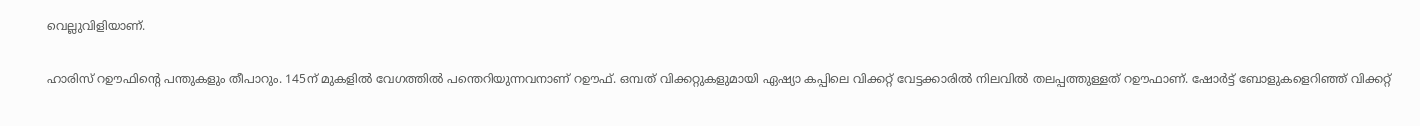വെല്ലുവിളിയാണ്.

ഹാരിസ് റഊഫിന്റെ പന്തുകളും തീപാറും. 145ന് മുകളില്‍ വേഗത്തില്‍ പന്തെറിയുന്നവനാണ് റഊഫ്. ഒമ്പത് വിക്കറ്റുകളുമായി ഏഷ്യാ കപ്പിലെ വിക്കറ്റ് വേട്ടക്കാരില്‍ നിലവില്‍ തലപ്പത്തുള്ളത് റഊഫാണ്. ഷോര്‍ട്ട് ബോളുകളെറിഞ്ഞ് വിക്കറ്റ്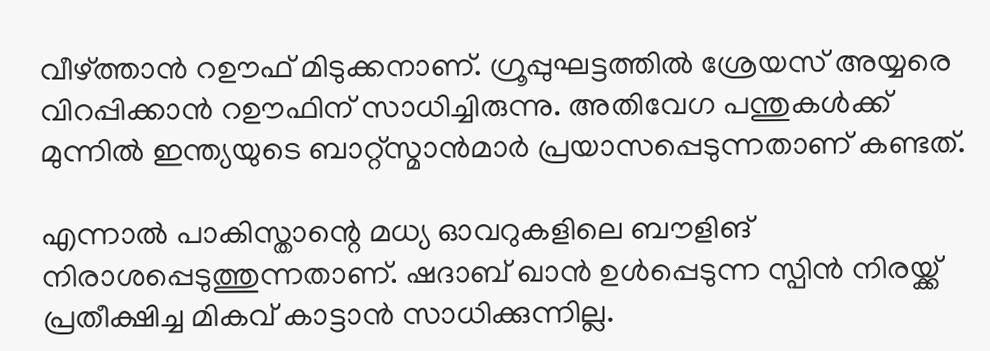വീഴ്ത്താന്‍ റഊഫ് മിടുക്കനാണ്. ഗ്രൂപ്പുഘട്ടത്തില്‍ ശ്രേയസ് അയ്യരെ വിറപ്പിക്കാന്‍ റഊഫിന് സാധിച്ചിരുന്നു. അതിവേഗ പന്തുകള്‍ക്ക് മുന്നില്‍ ഇന്ത്യയുടെ ബാറ്റ്‌സ്മാന്‍മാര്‍ പ്രയാസപ്പെടുന്നതാണ് കണ്ടത്.

എന്നാല്‍ പാകിസ്താന്റെ മധ്യ ഓവറുകളിലെ ബൗളിങ് നിരാശപ്പെടുത്തുന്നതാണ്. ഷദാബ് ഖാന്‍ ഉള്‍പ്പെടുന്ന സ്പിന്‍ നിരയ്ക്ക് പ്രതീക്ഷിച്ച മികവ് കാട്ടാന്‍ സാധിക്കുന്നില്ല.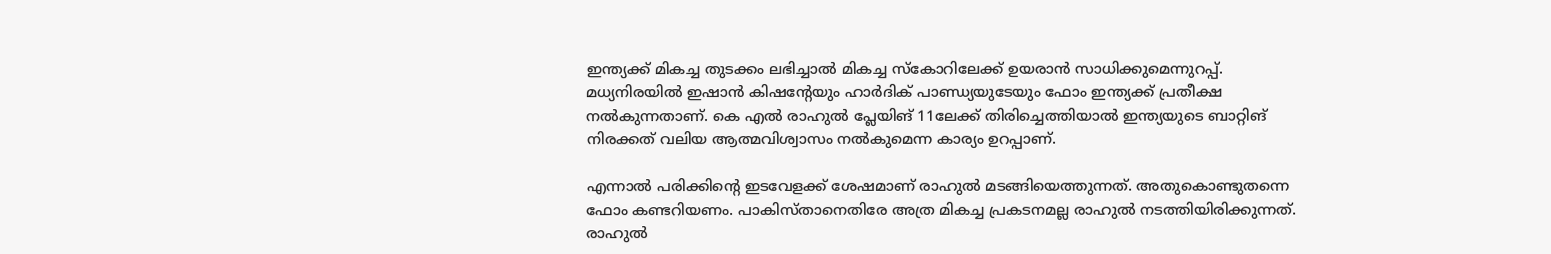ഇന്ത്യക്ക് മികച്ച തുടക്കം ലഭിച്ചാല്‍ മികച്ച സ്‌കോറിലേക്ക് ഉയരാന്‍ സാധിക്കുമെന്നുറപ്പ്. മധ്യനിരയില്‍ ഇഷാന്‍ കിഷന്റേയും ഹാര്‍ദിക് പാണ്ഡ്യയുടേയും ഫോം ഇന്ത്യക്ക് പ്രതീക്ഷ നല്‍കുന്നതാണ്. കെ എല്‍ രാഹുല്‍ പ്ലേയിങ് 11ലേക്ക് തിരിച്ചെത്തിയാല്‍ ഇന്ത്യയുടെ ബാറ്റിങ് നിരക്കത് വലിയ ആത്മവിശ്വാസം നല്‍കുമെന്ന കാര്യം ഉറപ്പാണ്.

എന്നാല്‍ പരിക്കിന്റെ ഇടവേളക്ക് ശേഷമാണ് രാഹുല്‍ മടങ്ങിയെത്തുന്നത്. അതുകൊണ്ടുതന്നെ ഫോം കണ്ടറിയണം. പാകിസ്താനെതിരേ അത്ര മികച്ച പ്രകടനമല്ല രാഹുല്‍ നടത്തിയിരിക്കുന്നത്. രാഹുല്‍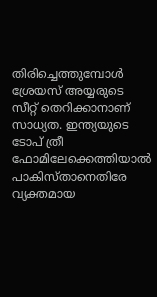തിരിച്ചെത്തുമ്പോള്‍ ശ്രേയസ് അയ്യരുടെ സീറ്റ് തെറിക്കാനാണ് സാധ്യത. ഇന്ത്യയുടെ ടോപ് ത്രീ ഫോമിലേക്കെത്തിയാല്‍ പാകിസ്താനെതിരേ വ്യക്തമായ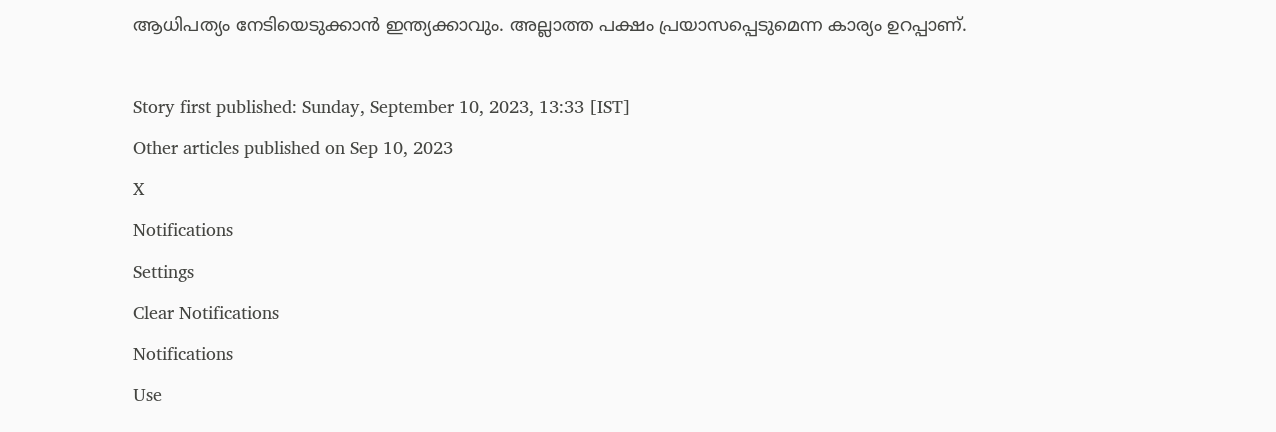ആധിപത്യം നേടിയെടുക്കാന്‍ ഇന്ത്യക്കാവും. അല്ലാത്ത പക്ഷം പ്രയാസപ്പെടുമെന്ന കാര്യം ഉറപ്പാണ്.

Story first published: Sunday, September 10, 2023, 13:33 [IST]
Other articles published on Sep 10, 2023
X
Notifications
Settings
Clear Notifications
Notifications
Use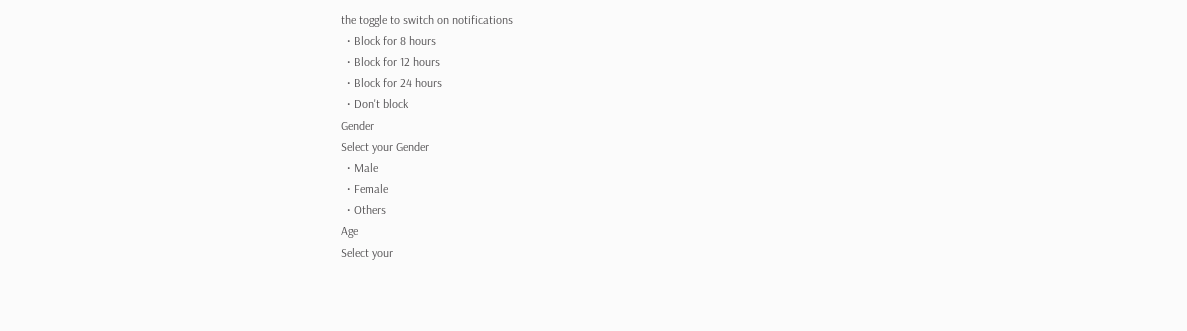the toggle to switch on notifications
  • Block for 8 hours
  • Block for 12 hours
  • Block for 24 hours
  • Don't block
Gender
Select your Gender
  • Male
  • Female
  • Others
Age
Select your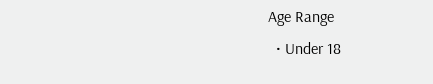Age Range
  • Under 18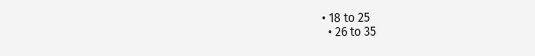• 18 to 25
  • 26 to 35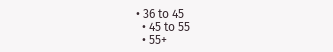• 36 to 45
  • 45 to 55
  • 55+